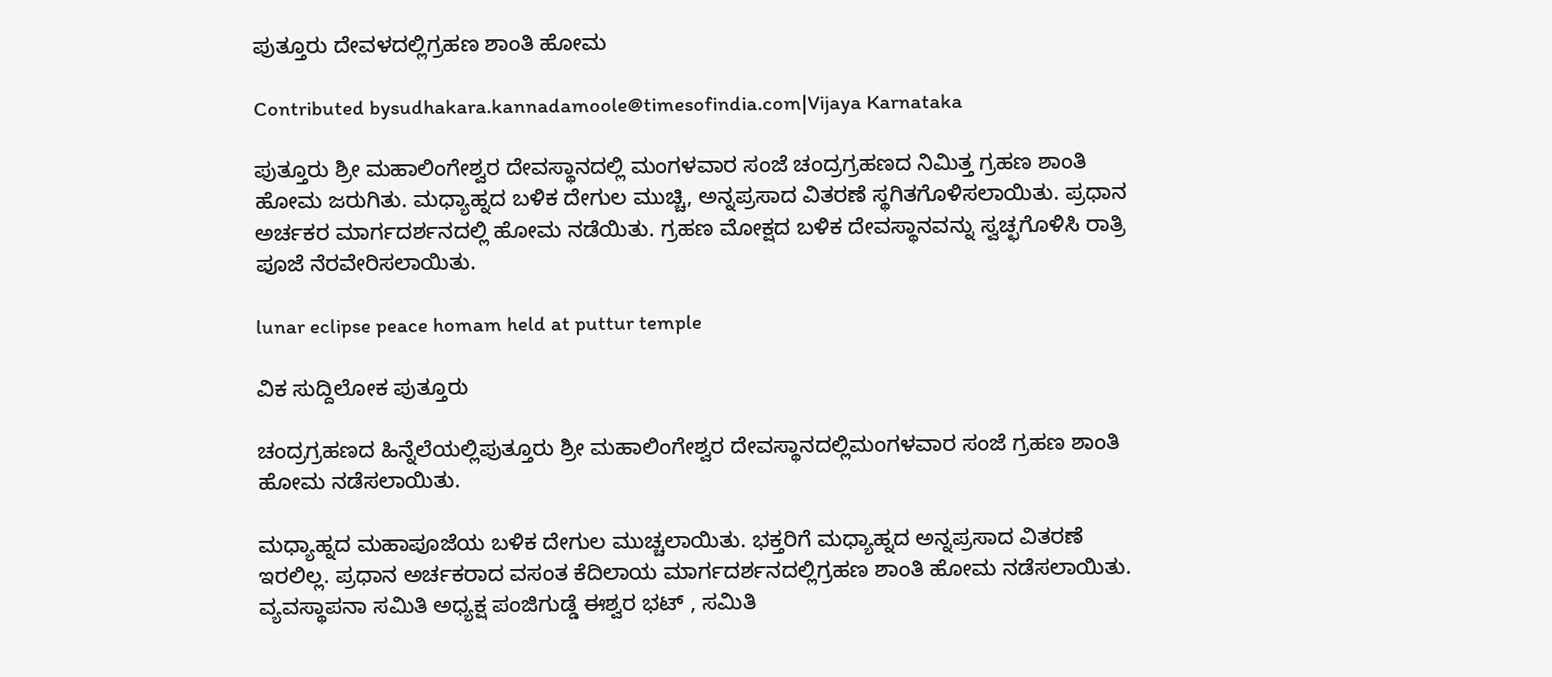ಪುತ್ತೂರು ದೇವಳದಲ್ಲಿಗ್ರಹಣ ಶಾಂತಿ ಹೋಮ

Contributed bysudhakara.kannadamoole@timesofindia.com|Vijaya Karnataka

ಪುತ್ತೂರು ಶ್ರೀ ಮಹಾಲಿಂಗೇಶ್ವರ ದೇವಸ್ಥಾನದಲ್ಲಿ ಮಂಗಳವಾರ ಸಂಜೆ ಚಂದ್ರಗ್ರಹಣದ ನಿಮಿತ್ತ ಗ್ರಹಣ ಶಾಂತಿ ಹೋಮ ಜರುಗಿತು. ಮಧ್ಯಾಹ್ನದ ಬಳಿಕ ದೇಗುಲ ಮುಚ್ಚಿ, ಅನ್ನಪ್ರಸಾದ ವಿತರಣೆ ಸ್ಥಗಿತಗೊಳಿಸಲಾಯಿತು. ಪ್ರಧಾನ ಅರ್ಚಕರ ಮಾರ್ಗದರ್ಶನದಲ್ಲಿ ಹೋಮ ನಡೆಯಿತು. ಗ್ರಹಣ ಮೋಕ್ಷದ ಬಳಿಕ ದೇವಸ್ಥಾನವನ್ನು ಸ್ವಚ್ಛಗೊಳಿಸಿ ರಾತ್ರಿ ಪೂಜೆ ನೆರವೇರಿಸಲಾಯಿತು.

lunar eclipse peace homam held at puttur temple

ವಿಕ ಸುದ್ದಿಲೋಕ ಪುತ್ತೂರು

ಚಂದ್ರಗ್ರಹಣದ ಹಿನ್ನೆಲೆಯಲ್ಲಿಪುತ್ತೂರು ಶ್ರೀ ಮಹಾಲಿಂಗೇಶ್ವರ ದೇವಸ್ಥಾನದಲ್ಲಿಮಂಗಳವಾರ ಸಂಜೆ ಗ್ರಹಣ ಶಾಂತಿ ಹೋಮ ನಡೆಸಲಾಯಿತು.

ಮಧ್ಯಾಹ್ನದ ಮಹಾಪೂಜೆಯ ಬಳಿಕ ದೇಗುಲ ಮುಚ್ಚಲಾಯಿತು. ಭಕ್ತರಿಗೆ ಮಧ್ಯಾಹ್ನದ ಅನ್ನಪ್ರಸಾದ ವಿತರಣೆ ಇರಲಿಲ್ಲ. ಪ್ರಧಾನ ಅರ್ಚಕರಾದ ವಸಂತ ಕೆದಿಲಾಯ ಮಾರ್ಗದರ್ಶನದಲ್ಲಿಗ್ರಹಣ ಶಾಂತಿ ಹೋಮ ನಡೆಸಲಾಯಿತು. ವ್ಯವಸ್ಥಾಪನಾ ಸಮಿತಿ ಅಧ್ಯಕ್ಷ ಪಂಜಿಗುಡ್ಡೆ ಈಶ್ವರ ಭಟ್ , ಸಮಿತಿ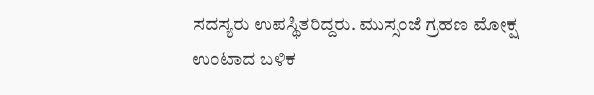ಸದಸ್ಯರು ಉಪಸ್ಥಿತರಿದ್ದರು. ಮುಸ್ಸಂಜೆ ಗ್ರಹಣ ಮೋಕ್ಷ ಉಂಟಾದ ಬಳಿಕ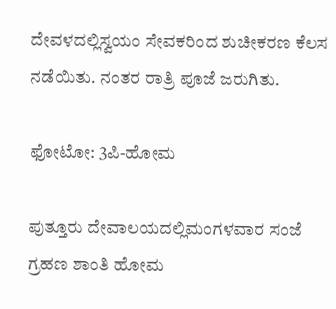ದೇವಳದಲ್ಲಿಸ್ವಯಂ ಸೇವಕರಿಂದ ಶುಚೀಕರಣ ಕೆಲಸ ನಡೆಯಿತು. ನಂತರ ರಾತ್ರಿ ಪೂಜೆ ಜರುಗಿತು.

ಫೋಟೋ: 3ಪಿ-ಹೋಮ

ಪುತ್ತೂರು ದೇವಾಲಯದಲ್ಲಿಮಂಗಳವಾರ ಸಂಜೆ ಗ್ರಹಣ ಶಾಂತಿ ಹೋಮ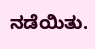ನಡೆಯಿತು.